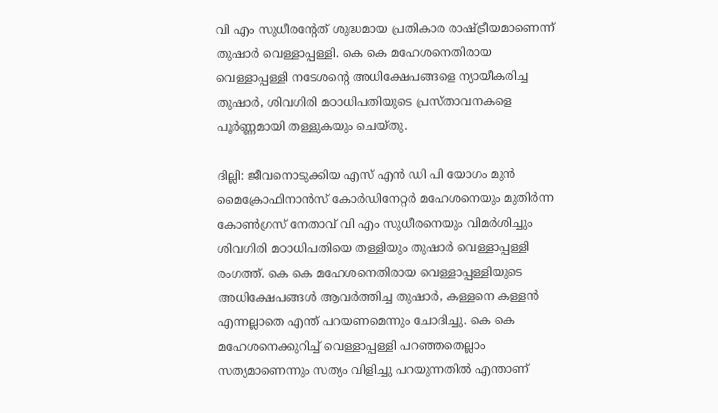വി എം സുധീരന്റേത് ശുദ്ധമായ പ്രതികാര രാഷ്ട്രീയമാണെന്ന് തുഷാർ വെള്ളാപ്പള്ളി. കെ കെ മഹേശനെതിരായ വെള്ളാപ്പള്ളി നടേശന്റെ അധിക്ഷേപങ്ങളെ ന്യായീകരിച്ച തുഷാർ, ശിവഗിരി മഠാധിപതിയുടെ പ്രസ്താവനകളെ പൂർണ്ണമായി തള്ളുകയും ചെയ്തു.

ദില്ലി: ജീവനൊടുക്കിയ എസ് എൻ ഡി പി യോഗം മുൻ മൈക്രോഫിനാൻസ് കോർഡിനേറ്റർ മഹേശനെയും മുതിർന്ന കോൺഗ്രസ് നേതാവ് വി എം സുധീരനെയും വിമർശിച്ചും ശിവഗിരി മഠാധിപതിയെ തള്ളിയും തുഷാർ വെള്ളാപ്പള്ളി രംഗത്ത്. കെ കെ മഹേശനെതിരായ വെള്ളാപ്പള്ളിയുടെ അധിക്ഷേപങ്ങൾ ആവർത്തിച്ച തുഷാർ, കള്ളനെ കള്ളൻ എന്നല്ലാതെ എന്ത് പറയണമെന്നും ചോദിച്ചു. കെ കെ മഹേശനെക്കുറിച്ച് വെള്ളാപ്പള്ളി പറഞ്ഞതെല്ലാം സത്യമാണെന്നും സത്യം വിളിച്ചു പറയുന്നതിൽ എന്താണ്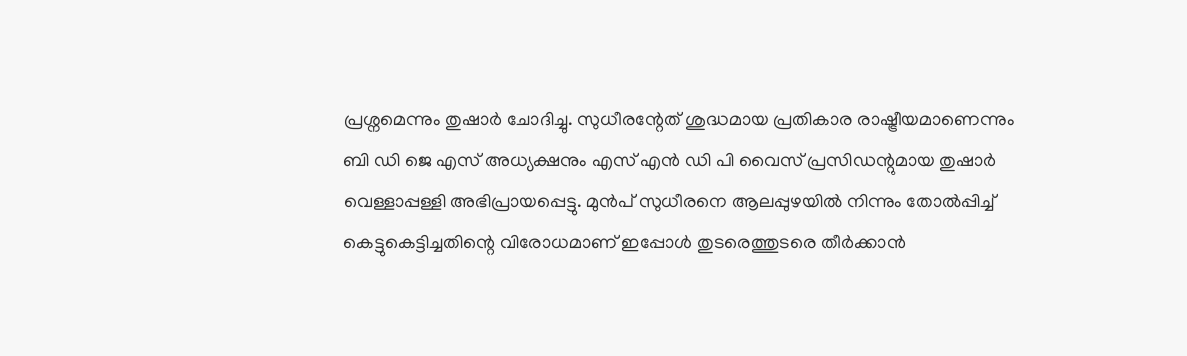പ്രശ്നമെന്നും തുഷാർ ചോദിച്ചു. സുധീരന്റേത് ശുദ്ധമായ പ്രതികാര രാഷ്ട്രീയമാണെന്നും ബി ഡി ജെ എസ് അധ്യക്ഷനും എസ് എൻ ഡി പി വൈസ് പ്രസിഡന്റുമായ തുഷാർ വെള്ളാപ്പള്ളി അഭിപ്രായപ്പെട്ടു. മുൻപ് സുധീരനെ ആലപ്പുഴയിൽ നിന്നും തോൽപ്പിച്ച് കെട്ടുകെട്ടിച്ചതിന്റെ വിരോധമാണ് ഇപ്പോൾ തുടരെത്തുടരെ തീർക്കാൻ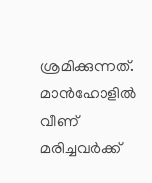ശ്രമിക്കുന്നത്. മാൻഹോളിൽ വീണ് മരിച്ചവർക്ക്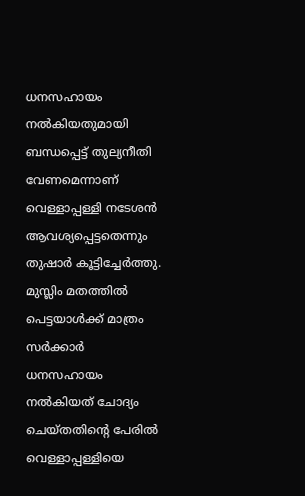ധനസഹായം നൽകിയതുമായി ബന്ധപ്പെട്ട് തുല്യനീതി വേണമെന്നാണ് വെള്ളാപ്പള്ളി നടേശൻ ആവശ്യപ്പെട്ടതെന്നും തുഷാർ കൂട്ടിച്ചേർത്തു. മുസ്ലിം മതത്തിൽ പെട്ടയാൾക്ക് മാത്രം സർക്കാർ ധനസഹായം നൽകിയത് ചോദ്യം ചെയ്തതിന്‍റെ പേരിൽ വെള്ളാപ്പള്ളിയെ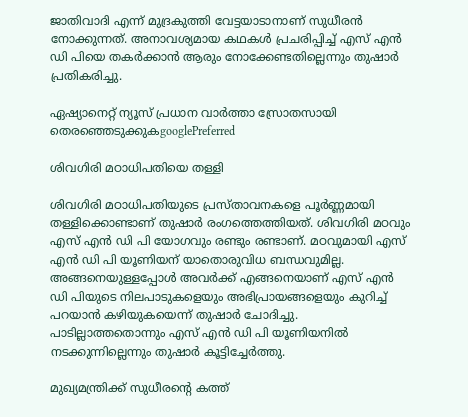ജാതിവാദി എന്ന് മുദ്രകുത്തി വേട്ടയാടാനാണ് സുധീരൻ നോക്കുന്നത്. അനാവശ്യമായ കഥകൾ പ്രചരിപ്പിച്ച് എസ് എൻ ഡി പിയെ തകർക്കാൻ ആരും നോക്കേണ്ടതില്ലെന്നും തുഷാർ പ്രതികരിച്ചു.

ഏഷ്യാനെറ്റ് ന്യൂസ് പ്രധാന വാർത്താ സ്രോതസായി തെരഞ്ഞെടുക്കുകgooglePreferred

ശിവഗിരി മഠാധിപതിയെ തള്ളി

ശിവഗിരി മഠാധിപതിയുടെ പ്രസ്താവനകളെ പൂർണ്ണമായി തള്ളിക്കൊണ്ടാണ് തുഷാർ രംഗത്തെത്തിയത്. ശിവഗിരി മഠവും എസ് എൻ ഡി പി യോഗവും രണ്ടും രണ്ടാണ്. മഠവുമായി എസ് എൻ ഡി പി യൂണിയന് യാതൊരുവിധ ബന്ധവുമില്ല. അങ്ങനെയുള്ളപ്പോൾ അവർക്ക് എങ്ങനെയാണ് എസ് എൻ ഡി പിയുടെ നിലപാടുകളെയും അഭിപ്രായങ്ങളെയും കുറിച്ച് പറയാൻ കഴിയുകയെന്ന് തുഷാർ ചോദിച്ചു. പാടില്ലാത്തതൊന്നും എസ് എൻ ഡി പി യൂണിയനിൽ നടക്കുന്നില്ലെന്നും തുഷാർ കൂട്ടിച്ചേർത്തു.

മുഖ്യമന്ത്രിക്ക് സുധീരന്‍റെ കത്ത്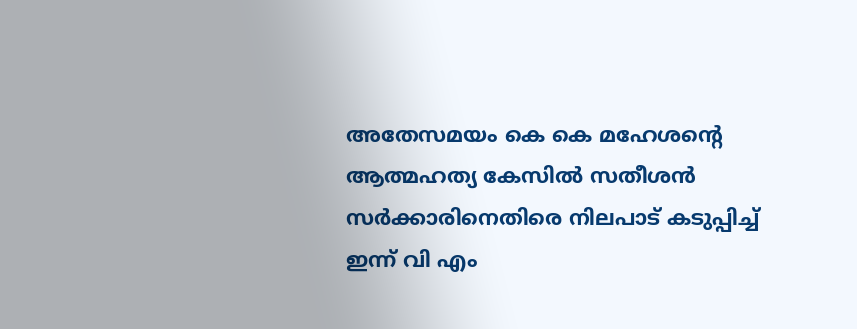അതേസമയം കെ കെ മഹേശന്റെ ആത്മഹത്യ കേസിൽ സതീശൻ സർക്കാരിനെതിരെ നിലപാട് കടുപ്പിച്ച് ഇന്ന് വി എം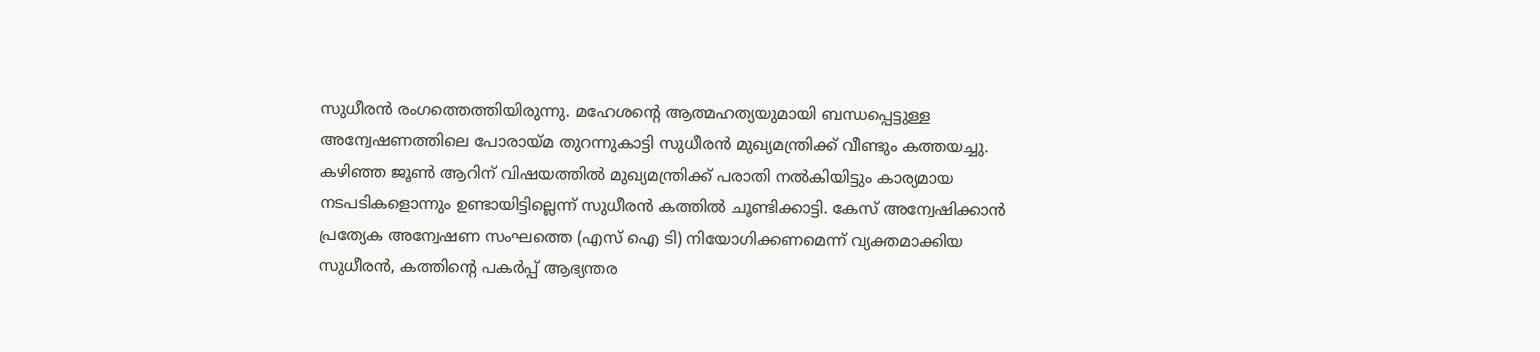സുധീരൻ രംഗത്തെത്തിയിരുന്നു. മഹേശന്റെ ആത്മഹത്യയുമായി ബന്ധപ്പെട്ടുള്ള അന്വേഷണത്തിലെ പോരായ്മ തുറന്നുകാട്ടി സുധീരൻ മുഖ്യമന്ത്രിക്ക് വീണ്ടും കത്തയച്ചു. കഴിഞ്ഞ ജൂൺ ആറിന് വിഷയത്തിൽ മുഖ്യമന്ത്രിക്ക് പരാതി നൽകിയിട്ടും കാര്യമായ നടപടികളൊന്നും ഉണ്ടായിട്ടില്ലെന്ന് സുധീരൻ കത്തിൽ ചൂണ്ടിക്കാട്ടി. കേസ് അന്വേഷിക്കാൻ പ്രത്യേക അന്വേഷണ സംഘത്തെ (എസ് ഐ ടി) നിയോഗിക്കണമെന്ന് വ്യക്തമാക്കിയ സുധീരൻ, കത്തിന്റെ പകർപ്പ് ആഭ്യന്തര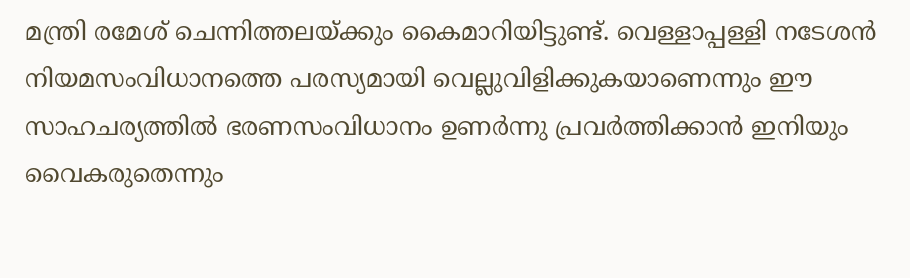മന്ത്രി രമേശ് ചെന്നിത്തലയ്ക്കും കൈമാറിയിട്ടുണ്ട്. വെള്ളാപ്പള്ളി നടേശൻ നിയമസംവിധാനത്തെ പരസ്യമായി വെല്ലുവിളിക്കുകയാണെന്നും ഈ സാഹചര്യത്തിൽ ഭരണസംവിധാനം ഉണർന്നു പ്രവർത്തിക്കാൻ ഇനിയും വൈകരുതെന്നും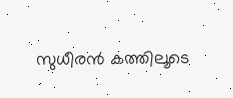സുധീരൻ കത്തിലൂടെ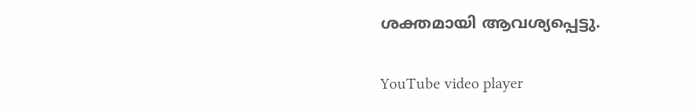ശക്തമായി ആവശ്യപ്പെട്ടു.

YouTube video player